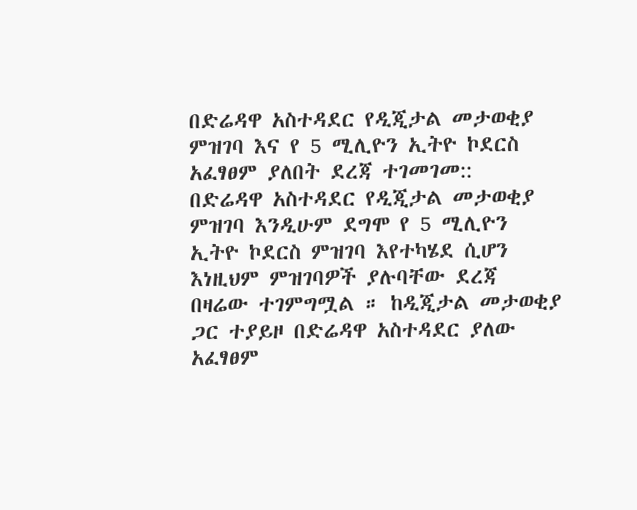በድሬዳዋ አስተዳደር የዲጂታል መታወቂያ ምዝገባ እና የ 5 ሚሊዮን ኢትዮ ኮደርስ አፈፃፀም ያለበት ደረጃ ተገመገመ::
በድሬዳዋ አስተዳደር የዲጂታል መታወቂያ ምዝገባ እንዲሁም ደግሞ የ 5 ሚሊዮን ኢትዮ ኮደርስ ምዝገባ እየተካሄደ ሲሆን እነዚህም ምዝገባዎች ያሉባቸው ደረጃ በዛሬው ተገምግሟል ። ከዲጂታል መታወቂያ ጋር ተያይዞ በድሬዳዋ አስተዳደር ያለው አፈፃፀም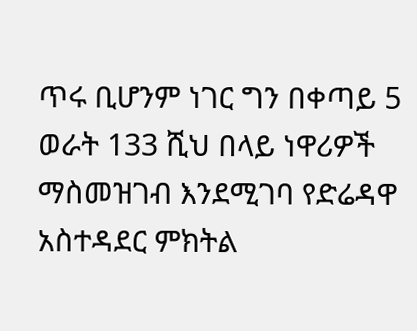ጥሩ ቢሆንም ነገር ግን በቀጣይ 5 ወራት 133 ሺህ በላይ ነዋሪዎች ማስመዝገብ እንደሚገባ የድሬዳዋ አስተዳደር ምክትል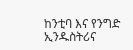ከንቲባ እና የንግድ ኢንዱስትሪና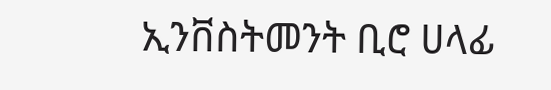ኢንቨስትመንት ቢሮ ሀላፊ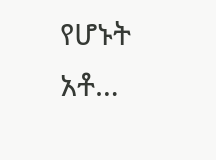የሆኑት አቶ…